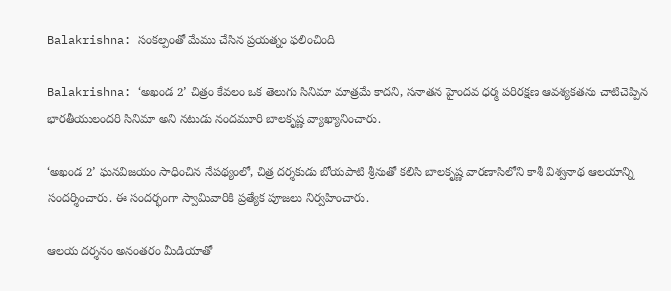Balakrishna: సంకల్పంతో మేము చేసిన ప్రయత్నం ఫలించింది

Balakrishna: ‘అఖండ 2’ చిత్రం కేవలం ఒక తెలుగు సినిమా మాత్రమే కాదని, సనాతన హైందవ ధర్మ పరిరక్షణ ఆవశ్యకతను చాటిచెప్పిన భారతీయులందరి సినిమా అని నటుడు నందమూరి బాలకృష్ణ వ్యాఖ్యానించారు.

‘అఖండ 2’ ఘనవిజయం సాధించిన నేపథ్యంలో, చిత్ర దర్శకుడు బోయపాటి శ్రీనుతో కలిసి బాలకృష్ణ వారణాసిలోని కాశీ విశ్వనాథ ఆలయాన్ని సందర్శించారు. ఈ సందర్భంగా స్వామివారికి ప్రత్యేక పూజలు నిర్వహించారు.

ఆలయ దర్శనం అనంతరం మీడియాతో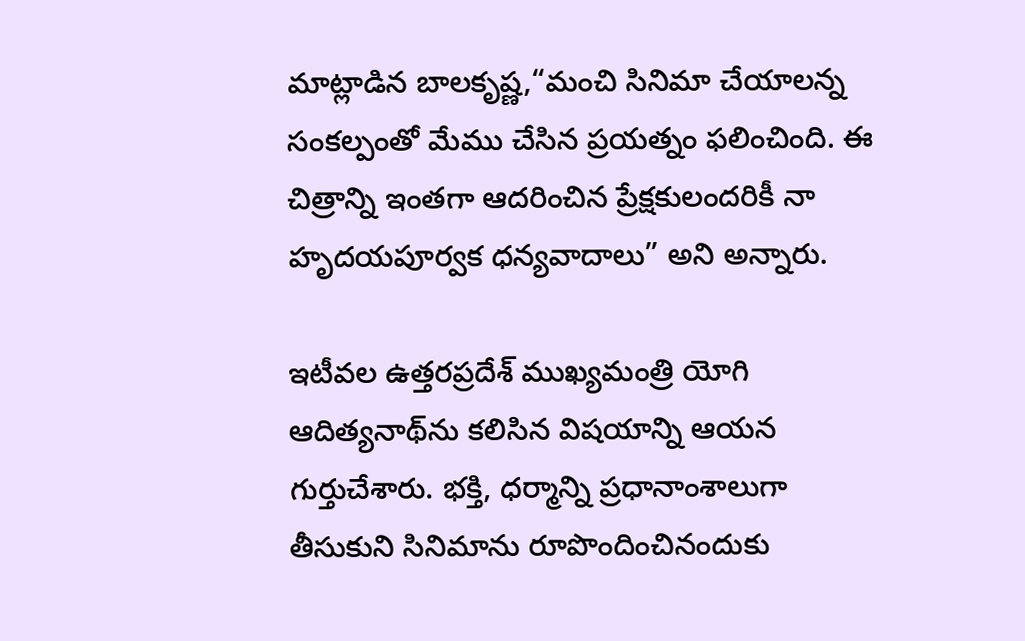మాట్లాడిన బాలకృష్ణ,“మంచి సినిమా చేయాలన్న సంకల్పంతో మేము చేసిన ప్రయత్నం ఫలించింది. ఈ చిత్రాన్ని ఇంతగా ఆదరించిన ప్రేక్షకులందరికీ నా హృదయపూర్వక ధన్యవాదాలు” అని అన్నారు.

ఇటీవల ఉత్తరప్రదేశ్ ముఖ్యమంత్రి యోగి ఆదిత్యనాథ్‌ను కలిసిన విషయాన్ని ఆయన గుర్తుచేశారు. భక్తి, ధర్మాన్ని ప్రధానాంశాలుగా తీసుకుని సినిమాను రూపొందించినందుకు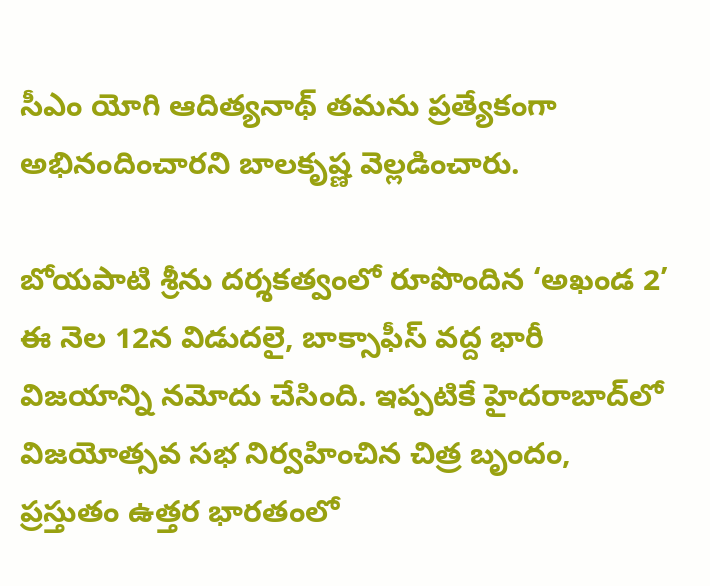సీఎం యోగి ఆదిత్యనాథ్ తమను ప్రత్యేకంగా అభినందించారని బాలకృష్ణ వెల్లడించారు.

బోయపాటి శ్రీను దర్శకత్వంలో రూపొందిన ‘అఖండ 2’ ఈ నెల 12న విడుదలై, బాక్సాఫీస్ వద్ద భారీ విజయాన్ని నమోదు చేసింది. ఇప్పటికే హైదరాబాద్‌లో విజయోత్సవ సభ నిర్వహించిన చిత్ర బృందం, ప్రస్తుతం ఉత్తర భారతంలో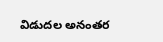విడుదల అనంతర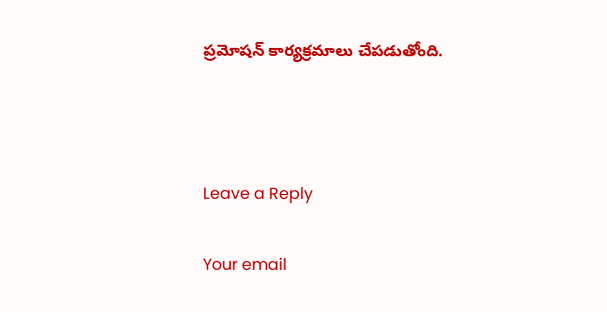ప్రమోషన్ కార్యక్రమాలు చేపడుతోంది.



Leave a Reply

Your email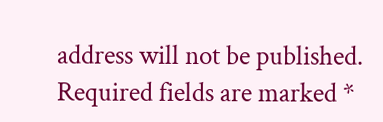address will not be published. Required fields are marked *